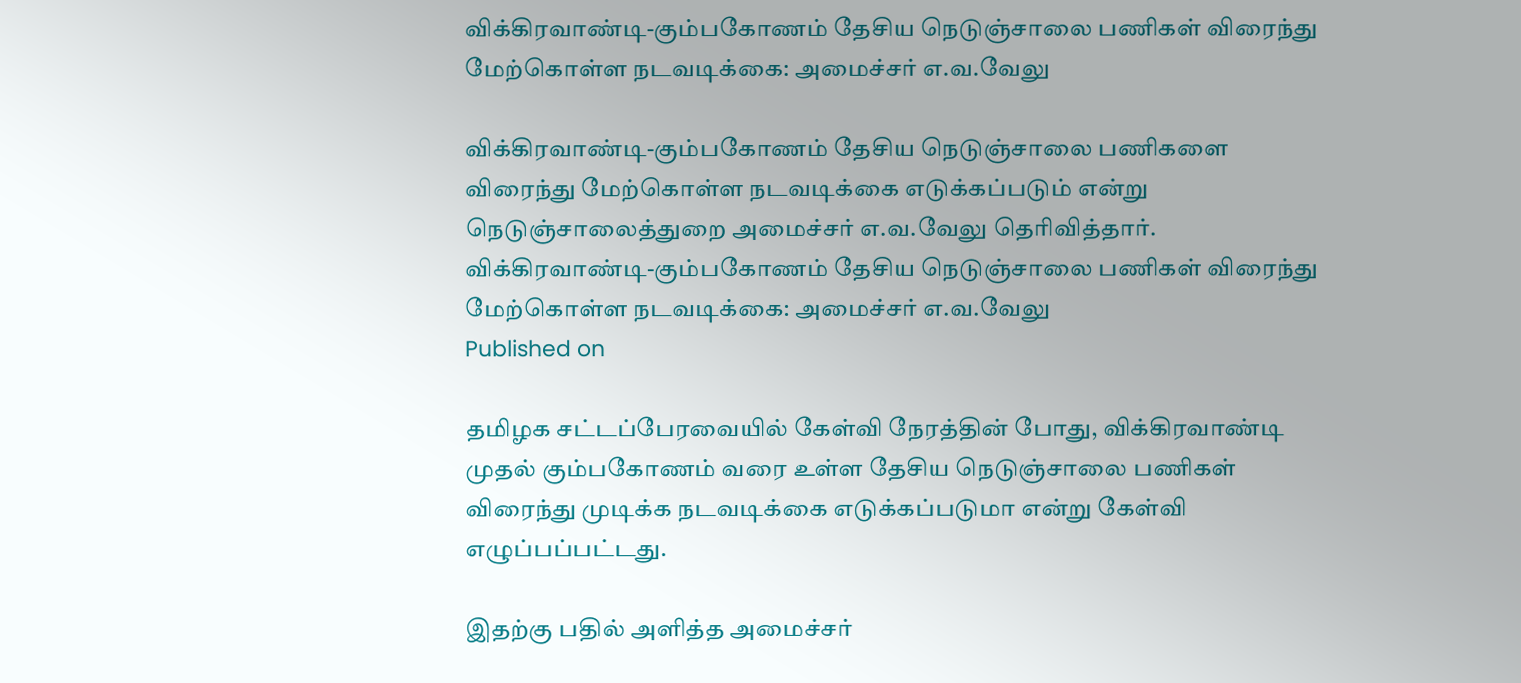விக்கிரவாண்டி-கும்பகோணம் தேசிய நெடுஞ்சாலை பணிகள் விரைந்து மேற்கொள்ள நடவடிக்கை: அமைச்சர் எ.வ.வேலு

விக்கிரவாண்டி-கும்பகோணம் தேசிய நெடுஞ்சாலை பணிகளை விரைந்து மேற்கொள்ள நடவடிக்கை எடுக்கப்படும் என்று நெடுஞ்சாலைத்துறை அமைச்சர் எ.வ.வேலு தெரிவித்தார்.
விக்கிரவாண்டி-கும்பகோணம் தேசிய நெடுஞ்சாலை பணிகள் விரைந்து மேற்கொள்ள நடவடிக்கை: அமைச்சர் எ.வ.வேலு
Published on

தமிழக சட்டப்பேரவையில் கேள்வி நேரத்தின் போது, விக்கிரவாண்டி முதல் கும்பகோணம் வரை உள்ள தேசிய நெடுஞ்சாலை பணிகள் விரைந்து முடிக்க நடவடிக்கை எடுக்கப்படுமா என்று கேள்வி எழுப்பப்பட்டது.

இதற்கு பதில் அளித்த அமைச்சர்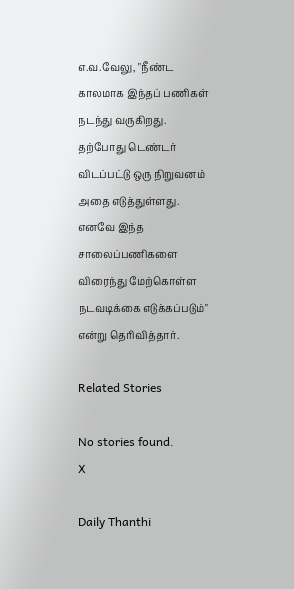எ.வ.வேலு, "நீண்ட காலமாக இந்தப் பணிகள் நடந்து வருகிறது. தற்போது டெண்டர் விடப்பட்டு ஒரு நிறுவனம் அதை எடுத்துள்ளது. எனவே இந்த சாலைப்பணிகளை விரைந்து மேற்கொள்ள நடவடிக்கை எடுக்கப்படும்" என்று தெரிவித்தார்.

Related Stories

No stories found.
X

Daily Thanthi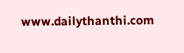www.dailythanthi.com